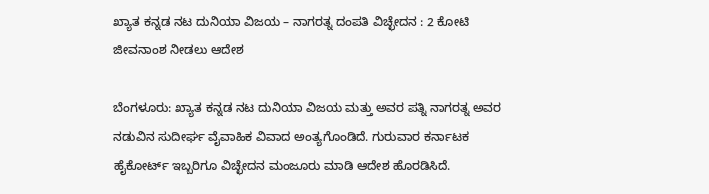ಖ್ಯಾತ ಕನ್ನಡ ನಟ ದುನಿಯಾ ವಿಜಯ – ನಾಗರತ್ನ ದಂಪತಿ ವಿಚ್ಛೇದನ : 2 ಕೋಟಿ ಜೀವನಾಂಶ ನೀಡಲು ಆದೇಶ

ಬೆಂಗಳೂರು: ಖ್ಯಾತ ಕನ್ನಡ ನಟ ದುನಿಯಾ ವಿಜಯ ಮತ್ತು ಅವರ ಪತ್ನಿ ನಾಗರತ್ನ ಅವರ ನಡುವಿನ ಸುದೀರ್ಘ ವೈವಾಹಿಕ ವಿವಾದ ಅಂತ್ಯಗೊಂಡಿದೆ. ಗುರುವಾರ ಕರ್ನಾಟಕ ಹೈಕೋರ್ಟ್ ಇಬ್ಬರಿಗೂ ವಿಚ್ಛೇದನ ಮಂಜೂರು ಮಾಡಿ ಆದೇಶ ಹೊರಡಿಸಿದೆ.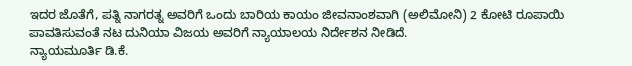ಇದರ ಜೊತೆಗೆ, ಪತ್ನಿ ನಾಗರತ್ನ ಅವರಿಗೆ ಒಂದು ಬಾರಿಯ ಕಾಯಂ ಜೀವನಾಂಶವಾಗಿ (ಅಲಿಮೋನಿ) 2 ಕೋಟಿ ರೂಪಾಯಿ ಪಾವತಿಸುವಂತೆ ನಟ ದುನಿಯಾ ವಿಜಯ ಅವರಿಗೆ ನ್ಯಾಯಾಲಯ ನಿರ್ದೇಶನ ನೀಡಿದೆ.
ನ್ಯಾಯಮೂರ್ತಿ ಡಿ.ಕೆ.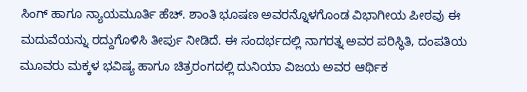ಸಿಂಗ್ ಹಾಗೂ ನ್ಯಾಯಮೂರ್ತಿ ಹೆಚ್. ಶಾಂತಿ ಭೂಷಣ ಅವರನ್ನೊಳಗೊಂಡ ವಿಭಾಗೀಯ ಪೀಠವು ಈ ಮದುವೆಯನ್ನು ರದ್ದುಗೊಳಿಸಿ ತೀರ್ಪು ನೀಡಿದೆ. ಈ ಸಂದರ್ಭದಲ್ಲಿ ನಾಗರತ್ನ ಅವರ ಪರಿಸ್ಥಿತಿ, ದಂಪತಿಯ ಮೂವರು ಮಕ್ಕಳ ಭವಿಷ್ಯ ಹಾಗೂ ಚಿತ್ರರಂಗದಲ್ಲಿ ದುನಿಯಾ ವಿಜಯ ಅವರ ಆರ್ಥಿಕ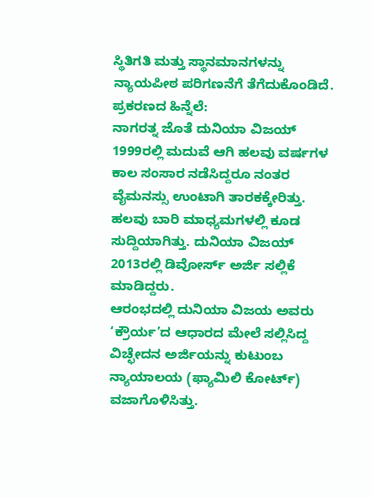ಸ್ಥಿತಿಗತಿ ಮತ್ತು ಸ್ಥಾನಮಾನಗಳನ್ನು ನ್ಯಾಯಪೀಠ ಪರಿಗಣನೆಗೆ ತೆಗೆದುಕೊಂಡಿದೆ.
ಪ್ರಕರಣದ ಹಿನ್ನೆಲೆ:
ನಾಗರತ್ನ ಜೊತೆ ದುನಿಯಾ ವಿಜಯ್ 1999ರಲ್ಲಿ ಮದುವೆ ಆಗಿ ಹಲವು ವರ್ಷಗಳ ಕಾಲ ಸಂಸಾರ ನಡೆಸಿದ್ದರೂ ನಂತರ ವೈಮನಸ್ಸು ಉಂಟಾಗಿ ತಾರಕಕ್ಕೇರಿತ್ತು. ಹಲವು ಬಾರಿ ಮಾಧ್ಯಮಗಳಲ್ಲಿ ಕೂಡ ಸುದ್ದಿಯಾಗಿತ್ತು. ದುನಿಯಾ ವಿಜಯ್ 2013ರಲ್ಲಿ ಡಿವೋರ್ಸ್ ಅರ್ಜಿ ಸಲ್ಲಿಕೆ ಮಾಡಿದ್ದರು.
ಆರಂಭದಲ್ಲಿ ದುನಿಯಾ ವಿಜಯ ಅವರು ‘ಕ್ರೌರ್ಯ’ದ ಆಧಾರದ ಮೇಲೆ ಸಲ್ಲಿಸಿದ್ದ ವಿಚ್ಛೇದನ ಅರ್ಜಿಯನ್ನು ಕುಟುಂಬ ನ್ಯಾಯಾಲಯ (ಫ್ಯಾಮಿಲಿ ಕೋರ್ಟ್) ವಜಾಗೊಳಿಸಿತ್ತು.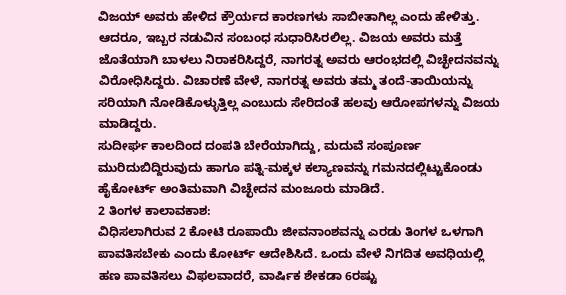ವಿಜಯ್ ಅವರು ಹೇಳಿದ ಕ್ರೌರ್ಯದ ಕಾರಣಗಳು ಸಾಬೀತಾಗಿಲ್ಲ ಎಂದು ಹೇಳಿತ್ತು. ಆದರೂ, ಇಬ್ಬರ ನಡುವಿನ ಸಂಬಂಧ ಸುಧಾರಿಸಿರಲಿಲ್ಲ. ವಿಜಯ ಅವರು ಮತ್ತೆ ಜೊತೆಯಾಗಿ ಬಾಳಲು ನಿರಾಕರಿಸಿದ್ದರೆ, ನಾಗರತ್ನ ಅವರು ಆರಂಭದಲ್ಲಿ ವಿಚ್ಛೇದನವನ್ನು ವಿರೋಧಿಸಿದ್ದರು. ವಿಚಾರಣೆ ವೇಳೆ, ನಾಗರತ್ನ ಅವರು ತಮ್ಮ ತಂದೆ-ತಾಯಿಯನ್ನು ಸರಿಯಾಗಿ ನೋಡಿಕೊಳ್ಳುತ್ತಿಲ್ಲ ಎಂಬುದು ಸೇರಿದಂತೆ ಹಲವು ಆರೋಪಗಳನ್ನು ವಿಜಯ ಮಾಡಿದ್ದರು.
ಸುದೀರ್ಘ ಕಾಲದಿಂದ ದಂಪತಿ ಬೇರೆಯಾಗಿದ್ದು, ಮದುವೆ ಸಂಪೂರ್ಣ ಮುರಿದುಬಿದ್ದಿರುವುದು ಹಾಗೂ ಪತ್ನಿ-ಮಕ್ಕಳ ಕಲ್ಯಾಣವನ್ನು ಗಮನದಲ್ಲಿಟ್ಟುಕೊಂಡು ಹೈಕೋರ್ಟ್ ಅಂತಿಮವಾಗಿ ವಿಚ್ಛೇದನ ಮಂಜೂರು ಮಾಡಿದೆ.
2 ತಿಂಗಳ ಕಾಲಾವಕಾಶ:
ವಿಧಿಸಲಾಗಿರುವ 2 ಕೋಟಿ ರೂಪಾಯಿ ಜೀವನಾಂಶವನ್ನು ಎರಡು ತಿಂಗಳ ಒಳಗಾಗಿ ಪಾವತಿಸಬೇಕು ಎಂದು ಕೋರ್ಟ್ ಆದೇಶಿಸಿದೆ. ಒಂದು ವೇಳೆ ನಿಗದಿತ ಅವಧಿಯಲ್ಲಿ ಹಣ ಪಾವತಿಸಲು ವಿಫಲವಾದರೆ, ವಾರ್ಷಿಕ ಶೇಕಡಾ 6ರಷ್ಟು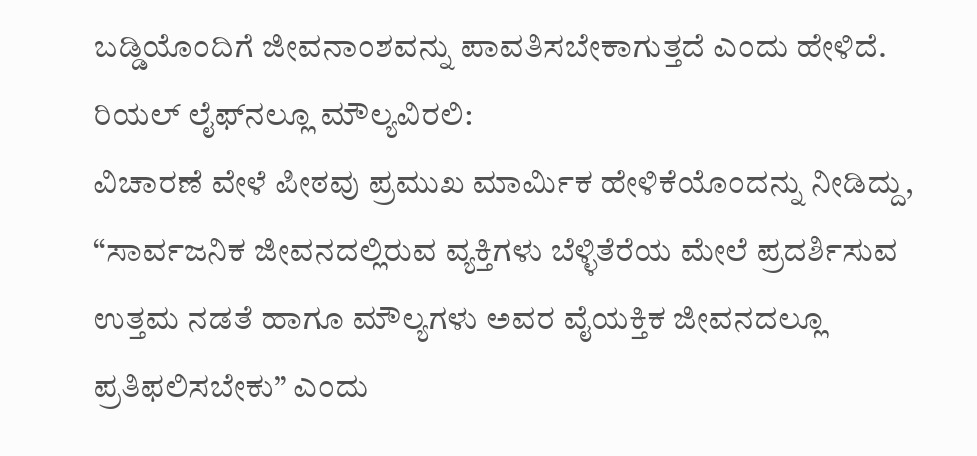ಬಡ್ಡಿಯೊಂದಿಗೆ ಜೀವನಾಂಶವನ್ನು ಪಾವತಿಸಬೇಕಾಗುತ್ತದೆ ಎಂದು ಹೇಳಿದೆ.
ರಿಯಲ್ ಲೈಫ್‌ನಲ್ಲೂ ಮೌಲ್ಯವಿರಲಿ:
ವಿಚಾರಣೆ ವೇಳೆ ಪೀಠವು ಪ್ರಮುಖ ಮಾರ್ಮಿಕ ಹೇಳಿಕೆಯೊಂದನ್ನು ನೀಡಿದ್ದು, “ಸಾರ್ವಜನಿಕ ಜೀವನದಲ್ಲಿರುವ ವ್ಯಕ್ತಿಗಳು ಬೆಳ್ಳಿತೆರೆಯ ಮೇಲೆ ಪ್ರದರ್ಶಿಸುವ ಉತ್ತಮ ನಡತೆ ಹಾಗೂ ಮೌಲ್ಯಗಳು ಅವರ ವೈಯಕ್ತಿಕ ಜೀವನದಲ್ಲೂ ಪ್ರತಿಫಲಿಸಬೇಕು” ಎಂದು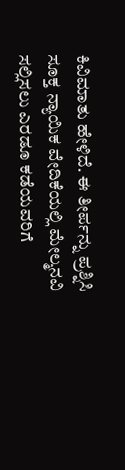ಕಿವಿಮಾತು ಹೇಳಿದೆ. ಈ ತೀರ್ಪನ್ನು ಪ್ರಶ್ನಿಸಿ ಸೂಕ್ತ ನ್ಯಾಯಿಕ ವೇದಿಕೆಯಲ್ಲಿ ಮೇಲ್ಮನವಿ ಸಲ್ಲಿಸಲು ಎರಡೂ ಕಡೆಯವರಿಗೆ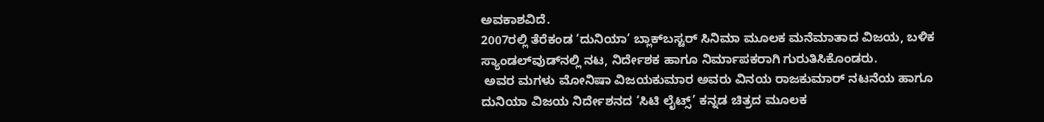ಅವಕಾಶವಿದೆ.
2007ರಲ್ಲಿ ತೆರೆಕಂಡ ‘ದುನಿಯಾ’ ಬ್ಲಾಕ್‌ಬಸ್ಟರ್ ಸಿನಿಮಾ ಮೂಲಕ ಮನೆಮಾತಾದ ವಿಜಯ, ಬಳಿಕ ಸ್ಯಾಂಡಲ್‌ವುಡ್‌ನಲ್ಲಿ ನಟ, ನಿರ್ದೇಶಕ ಹಾಗೂ ನಿರ್ಮಾಪಕರಾಗಿ ಗುರುತಿಸಿಕೊಂಡರು.
 ಅವರ ಮಗಳು ಮೋನಿಷಾ ವಿಜಯಕುಮಾರ ಅವರು ವಿನಯ ರಾಜಕುಮಾರ್ ನಟನೆಯ ಹಾಗೂ ದುನಿಯಾ ವಿಜಯ ನಿರ್ದೇಶನದ ‘ಸಿಟಿ ಲೈಟ್ಸ್’ ಕನ್ನಡ ಚಿತ್ರದ ಮೂಲಕ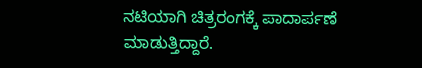ನಟಿಯಾಗಿ ಚಿತ್ರರಂಗಕ್ಕೆ ಪಾದಾರ್ಪಣೆ ಮಾಡುತ್ತಿದ್ದಾರೆ.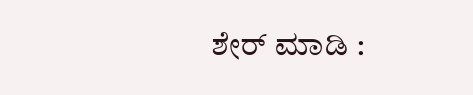ಶೇರ್ ಮಾಡಿ :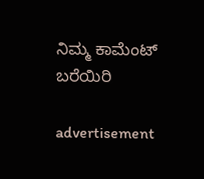ನಿಮ್ಮ ಕಾಮೆಂಟ್ ಬರೆಯಿರಿ

advertisement